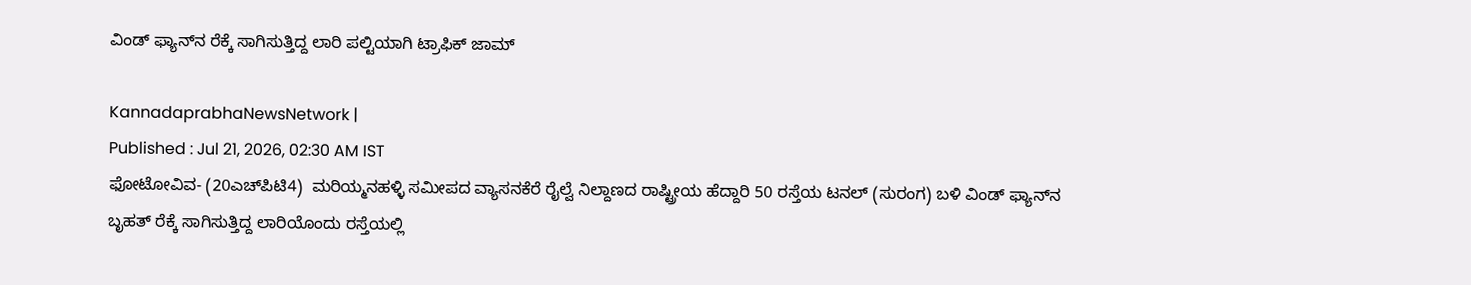ವಿಂಡ್‌ ಫ್ಯಾನ್‌ನ ರೆಕ್ಕೆ ಸಾಗಿಸುತ್ತಿದ್ದ ಲಾರಿ ಪಲ್ಟಿಯಾಗಿ ಟ್ರಾಫಿಕ್‌ ಜಾಮ್‌

KannadaprabhaNewsNetwork |
Published : Jul 21, 2026, 02:30 AM IST
ಫೋಟೋವಿವ- (20ಎಚ್‌ಪಿಟಿ4)  ಮರಿಯ್ಮನಹಳ್ಳಿ ಸಮೀಪದ ವ್ಯಾಸನಕೆರೆ ರೈಲ್ವೆ ನಿಲ್ದಾಣದ ರಾಷ್ಟ್ರೀಯ ಹೆದ್ದಾರಿ 50 ರಸ್ತೆಯ ಟನಲ್ (ಸುರಂಗ) ಬಳಿ ವಿಂಡ್‌ ಫ್ಯಾನ್‌ನ ಬೃಹತ್‌ ರೆಕ್ಕೆ ಸಾಗಿಸುತ್ತಿದ್ದ ಲಾರಿಯೊಂದು ರಸ್ತೆಯಲ್ಲಿ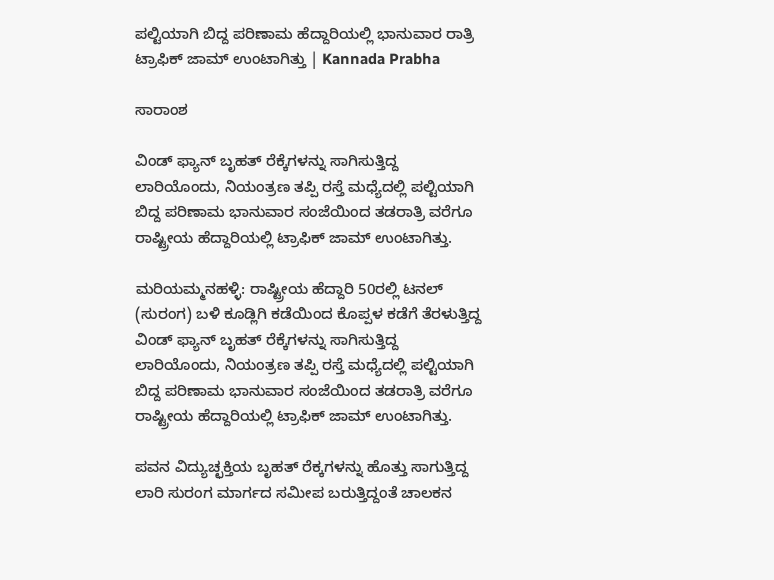ಪಲ್ಟಿಯಾಗಿ ಬಿದ್ದ ಪರಿಣಾಮ ಹೆದ್ದಾರಿಯಲ್ಲಿ ಭಾನುವಾರ ರಾತ್ರಿ ಟ್ರಾಫಿಕ್‌ ಜಾಮ್‌ ಉಂಟಾಗಿತ್ತು | Kannada Prabha

ಸಾರಾಂಶ

ವಿಂಡ್‌ ಫ್ಯಾನ್‌ ಬೃಹತ್‌ ರೆಕ್ಕೆಗಳನ್ನು ಸಾಗಿಸುತ್ತಿದ್ದ ಲಾರಿಯೊಂದು, ನಿಯಂತ್ರಣ ತಪ್ಪಿ ರಸ್ತೆ ಮಧ್ಯೆದಲ್ಲಿ ಪಲ್ಟಿಯಾಗಿ ಬಿದ್ದ ಪರಿಣಾಮ ಭಾನುವಾರ ಸಂಜೆಯಿಂದ ತಡರಾತ್ರಿ ವರೆಗೂ ರಾಷ್ಟ್ರೀಯ ಹೆದ್ದಾರಿಯಲ್ಲಿ ಟ್ರಾಫಿಕ್‌ ಜಾಮ್‌ ಉಂಟಾಗಿತ್ತು.

ಮರಿಯಮ್ಮನಹಳ್ಳಿ: ರಾಷ್ಟ್ರೀಯ ಹೆದ್ದಾರಿ 50ರಲ್ಲಿ ಟನಲ್ (ಸುರಂಗ) ಬಳಿ ಕೂಡ್ಲಿಗಿ ಕಡೆಯಿಂದ ಕೊಪ್ಪಳ ಕಡೆಗೆ ತೆರಳುತ್ತಿದ್ದ ವಿಂಡ್‌ ಫ್ಯಾನ್‌ ಬೃಹತ್‌ ರೆಕ್ಕೆಗಳನ್ನು ಸಾಗಿಸುತ್ತಿದ್ದ ಲಾರಿಯೊಂದು, ನಿಯಂತ್ರಣ ತಪ್ಪಿ ರಸ್ತೆ ಮಧ್ಯೆದಲ್ಲಿ ಪಲ್ಟಿಯಾಗಿ ಬಿದ್ದ ಪರಿಣಾಮ ಭಾನುವಾರ ಸಂಜೆಯಿಂದ ತಡರಾತ್ರಿ ವರೆಗೂ ರಾಷ್ಟ್ರೀಯ ಹೆದ್ದಾರಿಯಲ್ಲಿ ಟ್ರಾಫಿಕ್‌ ಜಾಮ್‌ ಉಂಟಾಗಿತ್ತು.

ಪವನ ವಿದ್ಯುಚ್ಛಕ್ತಿಯ ಬೃಹತ್‌ ರೆಕ್ಕಗಳನ್ನು ಹೊತ್ತು ಸಾಗುತ್ತಿದ್ದ ಲಾರಿ ಸುರಂಗ ಮಾರ್ಗದ ಸಮೀಪ ಬರುತ್ತಿದ್ದಂತೆ ಚಾಲಕನ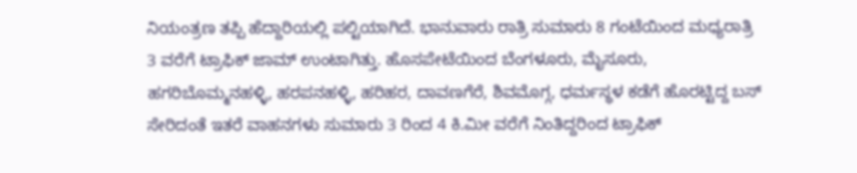ನಿಯಂತ್ರಣ ತಪ್ಪಿ ಹೆದ್ದಾರಿಯಲ್ಲಿ ಪಲ್ಟಿಯಾಗಿದೆ. ಭಾನುವಾರು ರಾತ್ರಿ ಸುಮಾರು 8 ಗಂಟೆಯಿಂದ ಮಧ್ಯರಾತ್ರಿ 3 ವರೆಗೆ ಟ್ರಾಫಿಕ್ ಜಾಮ್ ಉಂಟಾಗಿತ್ತು. ಹೊಸಪೇಟೆಯಿಂದ ಬೆಂಗಳೂರು, ಮೈಸೂರು, ಹಗರಿಬೊಮ್ಮನಹಳ್ಳಿ, ಹರಪನಹಳ್ಳಿ, ಹರಿಹರ, ದಾವಣಗೆರೆ, ಶಿ‍ವಮೊಗ್ಗ, ಧರ್ಮಸ್ಥಳ ಕಡೆಗೆ ಹೊರಟ್ಟಿದ್ದ ಬಸ್‌ ಸೇರಿದಂತೆ ಇತರೆ ವಾಹನಗಳು ಸುಮಾರು 3 ರಿಂದ 4 ಕಿ.ಮೀ ವರೆಗೆ ನಿಂತಿದ್ದರಿಂದ ಟ್ರಾಫಿಕ್‌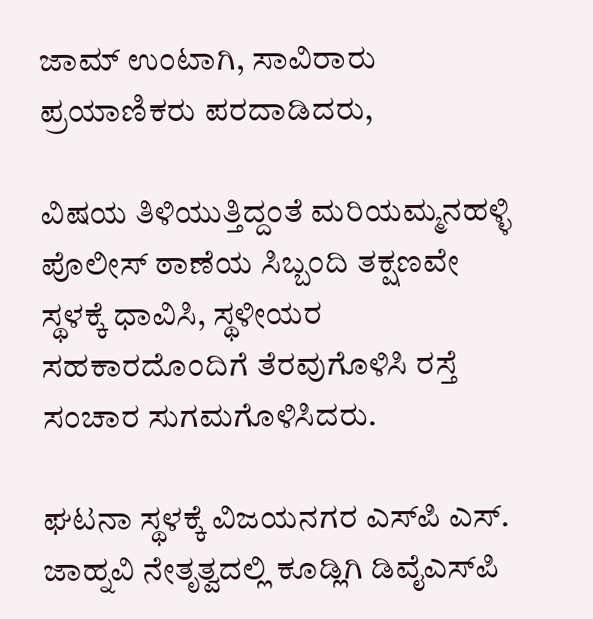ಜಾಮ್ ಉಂಟಾಗಿ, ಸಾವಿರಾರು ಪ್ರಯಾಣಿಕರು ಪರದಾಡಿದರು,

ವಿಷಯ ತಿಳಿಯುತ್ತಿದ್ದಂತೆ ಮರಿಯಮ್ಮನಹಳ್ಳಿ ಪೊಲೀಸ್ ಠಾಣೆಯ ಸಿಬ್ಬಂದಿ ತಕ್ಷಣವೇ ಸ್ಥಳಕ್ಕೆ ಧಾವಿಸಿ, ಸ್ಥಳೀಯರ ಸಹಕಾರದೊಂದಿಗೆ ತೆರವುಗೊಳಿಸಿ ರಸ್ತೆ ಸಂಚಾರ ಸುಗಮಗೊಳಿಸಿದರು.

ಘಟನಾ ಸ್ಥಳಕ್ಕೆ ವಿಜಯನಗರ ಎಸ್‌ಪಿ ಎಸ್‌. ಜಾಹ್ನವಿ ನೇತೃತ್ವದಲ್ಲಿ ಕೂಡ್ಲಿಗಿ ಡಿವೈಎಸ್‌ಪಿ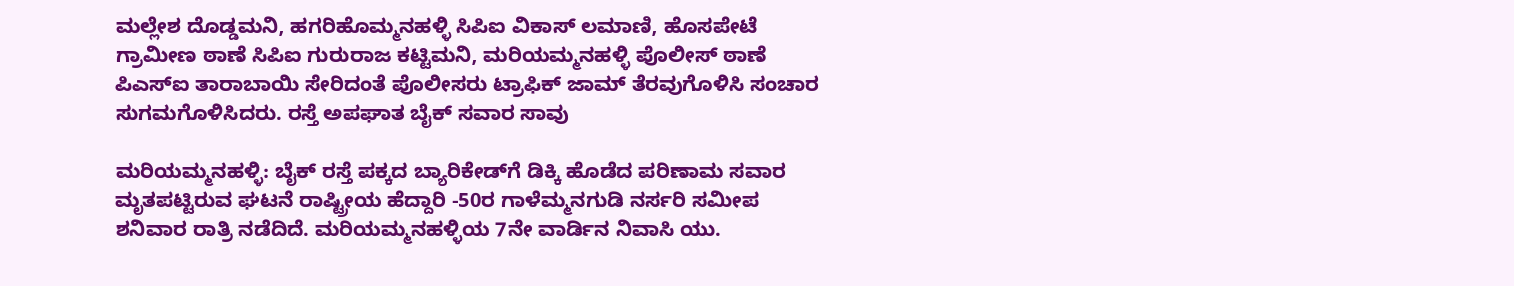ಮಲ್ಲೇಶ ದೊಡ್ಡಮನಿ, ಹಗರಿಹೊಮ್ಮನಹಳ್ಳಿ ಸಿಪಿಐ ವಿಕಾಸ್ ಲಮಾಣಿ, ಹೊಸಪೇಟೆ ಗ್ರಾಮೀಣ ಠಾಣೆ ಸಿಪಿಐ ಗುರುರಾಜ ಕಟ್ಟಿಮನಿ, ಮರಿಯಮ್ಮನಹಳ್ಳಿ ಪೊಲೀಸ್‌ ಠಾಣೆ ಪಿಎಸ್ಐ ತಾರಾಬಾಯಿ ಸೇರಿದಂತೆ ಪೊಲೀಸರು ಟ್ರಾಫಿಕ್ ಜಾಮ್‌ ತೆರವುಗೊಳಿಸಿ ಸಂಚಾರ ಸುಗಮಗೊಳಿಸಿದರು. ರಸ್ತೆ ಅಪಘಾತ ಬೈಕ್‌ ಸವಾರ ಸಾವು

ಮರಿಯಮ್ಮನಹಳ್ಳಿ: ಬೈಕ್‌ ರಸ್ತೆ ಪಕ್ಕದ ಬ್ಯಾರಿಕೇಡ್‌ಗೆ ಡಿಕ್ಕಿ ಹೊಡೆದ ಪರಿಣಾಮ ಸವಾರ ಮೃತಪಟ್ಟಿರುವ ಘಟನೆ ರಾಷ್ಟ್ರೀಯ ಹೆದ್ದಾರಿ -50ರ ಗಾಳೆಮ್ಮನಗುಡಿ ನರ್ಸರಿ ಸಮೀಪ ಶನಿವಾರ ರಾತ್ರಿ ನಡೆದಿದೆ. ಮರಿಯಮ್ಮನಹಳ್ಳಿಯ 7ನೇ ವಾರ್ಡಿನ ನಿವಾಸಿ ಯು.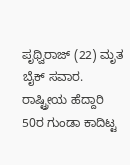ಪೃಥ್ವಿರಾಜ್ (22) ಮೃತ ಬೈಕ್‌ ಸವಾರ. ರಾಷ್ಟ್ರೀಯ ಹೆದ್ದಾರಿ 50ರ ಗುಂಡಾ ಕಾದಿಟ್ಟ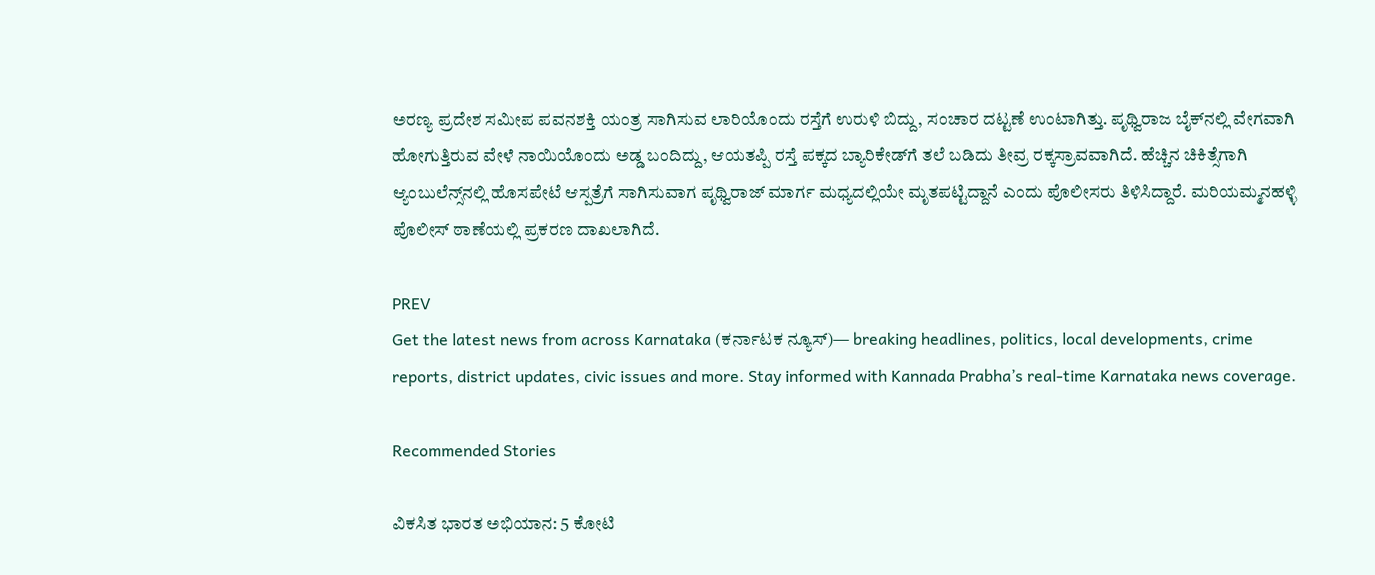ಅರಣ್ಯ ಪ್ರದೇಶ ಸಮೀಪ ಪವನಶಕ್ತಿ ಯಂತ್ರ ಸಾಗಿಸುವ ಲಾರಿಯೊಂದು ರಸ್ತೆಗೆ ಉರುಳಿ ಬಿದ್ದು, ಸಂಚಾರ ದಟ್ಟಣೆ ಉಂಟಾಗಿತ್ತು. ಪೃಥ್ವಿರಾಜ ಬೈಕ್‌ನಲ್ಲಿ ವೇಗವಾಗಿ ಹೋಗುತ್ತಿರುವ ವೇಳೆ ನಾಯಿಯೊಂದು ಅಡ್ಡ ಬಂದಿದ್ದು, ಆಯತಪ್ಪಿ ರಸ್ತೆ ಪಕ್ಕದ ಬ್ಯಾರಿಕೇಡ್‌ಗೆ ತಲೆ ಬಡಿದು ತೀವ್ರ ರಕ್ಕಸ್ರಾವವಾಗಿದೆ. ಹೆಚ್ಚಿನ ಚಿಕಿತ್ಸೆಗಾಗಿ ಆ್ಯಂಬುಲೆನ್ಸ್‌ನಲ್ಲಿ ಹೊಸಪೇಟೆ‌ ಆಸ್ಪತ್ರೆಗೆ ಸಾಗಿಸುವಾಗ ಪೃಥ್ವಿರಾಜ್ ಮಾರ್ಗ ಮಧ್ಯದಲ್ಲಿಯೇ ಮೃತಪಟ್ಟಿದ್ದಾನೆ ಎಂದು ಪೊಲೀಸರು ತಿಳಿಸಿದ್ದಾರೆ. ಮರಿಯಮ್ಮನಹಳ್ಳಿ ಪೊಲೀಸ್ ಠಾಣೆಯಲ್ಲಿ ಪ್ರಕರಣ ದಾಖಲಾಗಿದೆ.

PREV
Get the latest news from across Karnataka (ಕರ್ನಾಟಕ ನ್ಯೂಸ್)— breaking headlines, politics, local developments, crime reports, district updates, civic issues and more. Stay informed with Kannada Prabha’s real‑time Karnataka news coverage.

Recommended Stories

ವಿಕಸಿತ ಭಾರತ ಅಭಿಯಾನ: 5 ಕೋಟಿ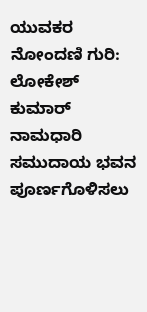ಯುವಕರ ನೋಂದಣಿ ಗುರಿ: ಲೋಕೇಶ್ ಕುಮಾರ್
ನಾಮಧಾರಿ ಸಮುದಾಯ ಭವನ ಪೂರ್ಣಗೊಳಿಸಲು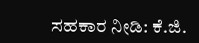ಸಹಕಾರ ನೀಡಿ: ಕೆ.ಜಿ.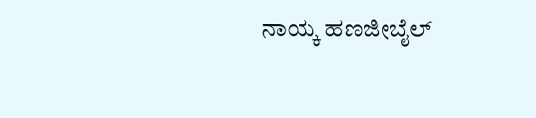ನಾಯ್ಕ ಹಣಜೀಬೈಲ್